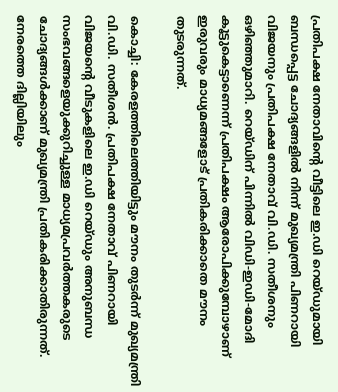പ്രതിപക്ഷ നേതാവിന്റെ വീട്ടിലെ ഇ.ഡി റെയ്ഡുമായി ബന്ധപ്പെട്ട ചോദ്യങ്ങളിൽ നിന്ന് മുഖ്യമന്ത്രി പിണറായി വിജയനും പ്രതിപക്ഷ നേതാവ് വി.ഡി. സതീശനും ഒഴിഞ്ഞുമാറി. റെയ്ഡിന് പിന്നിൽ വിഡി-ഇഡി-മോദി കൂട്ടുകെട്ടാണെന്ന് പ്രതിപക്ഷം ആരോപിക്കുമ്പോഴാണ് ഇരുവരും മാധ്യമങ്ങളോട് പ്രതികരിക്കാതെ മൗനം തുടരുന്നത്.

കൊച്ചി: കേരളത്തിലെത്തിയിട്ടും മൗനം തുടർന്ന് മുഖ്യമന്ത്രി വി.ഡി. സതീശൻ. പ്രതിപക്ഷ നേതാവ് പിണറായി വിജയന്റെ വീടുകളിലെ ഇ.ഡി റെയ്ഡും അനുബന്ധ സംഭവങ്ങളെയുക്കുറിച്ചുള്ള മാധ്യമപ്രവർത്തകരുടെ ചോദ്യങ്ങൾക്കാണ് മുഖ്യമന്ത്രി പ്രതികരിക്കാതിരുന്നത്. നേരത്തെ ദില്ലിയിലും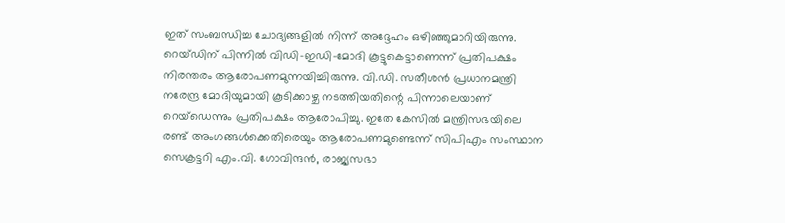ഇത് സംബന്ധിച്ച ചോദ്യങ്ങളിൽ നിന്ന് അദ്ദേഹം ഒഴിഞ്ഞുമാറിയിരുന്നു. റെയ്ഡിന് പിന്നിൽ വിഡി-ഇഡി-മോദി കൂട്ടുകെട്ടാണെന്ന് പ്രതിപക്ഷം നിരന്തരം ആരോപണമുന്നയിച്ചിരുന്നു. വി.ഡി. സതീശൻ പ്രധാനമന്ത്രി നരേന്ദ്ര മോദിയുമായി കൂടിക്കാഴ്ച നടത്തിയതിന്റെ പിന്നാലെയാണ് റെയ്ഡെന്നും പ്രതിപക്ഷം ആരോപിച്ചു. ഇതേ കേസിൽ മന്ത്രിസഭയിലെ രണ്ട് അംഗങ്ങൾക്കെതിരെയും ആരോപണമുണ്ടെന്ന് സിപിഎം സംസ്ഥാന സെക്രട്ടറി എം.വി. ഗോവിന്ദൻ, രാജ്യസഭാ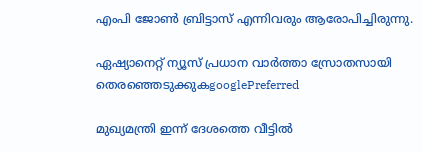എംപി ജോൺ ബ്രിട്ടാസ് എന്നിവരും ആരോപിച്ചിരുന്നു.

ഏഷ്യാനെറ്റ് ന്യൂസ് പ്രധാന വാർത്താ സ്രോതസായി തെരഞ്ഞെടുക്കുകgooglePreferred

മുഖ്യമന്ത്രി ഇന്ന് ദേശത്തെ വീട്ടിൽ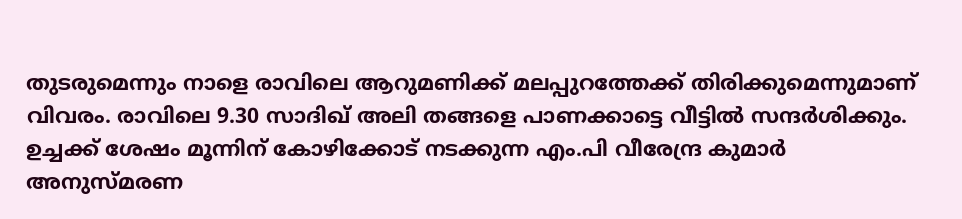തുടരുമെന്നും നാളെ രാവിലെ ആറുമണിക്ക് മലപ്പുറത്തേക്ക് തിരിക്കുമെന്നുമാണ് വിവരം. രാവിലെ 9.30 സാദിഖ്‌ അലി തങ്ങളെ പാണക്കാട്ടെ വീട്ടിൽ സന്ദർശിക്കും. ഉച്ചക്ക് ശേഷം മൂന്നിന് കോഴിക്കോട് നടക്കുന്ന എം.പി വീരേന്ദ്ര കുമാർ അനുസ്മരണ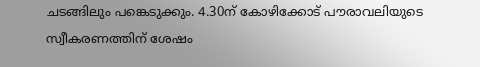ചടങ്ങിലും പങ്കെടുക്കും. 4.30ന് കോഴിക്കോട് പൗരാവലിയുടെ സ്വീകരണത്തിന് ശേഷം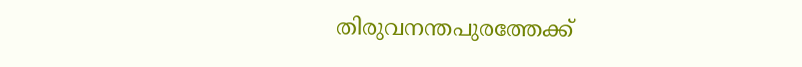തിരുവനന്തപുരത്തേക്ക്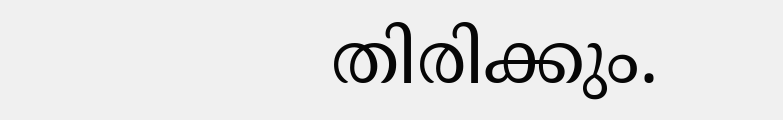തിരിക്കും.